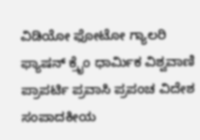ವಿಡಿಯೋ ಫೋಟೋ ಗ್ಯಾಲರಿ ಫ್ಯಾಷನ್ ಕ್ರೈಂ ಧಾರ್ಮಿಕ ವಿಶ್ವವಾಣಿ ಪ್ರಾಪರ್ಟಿ ಪ್ರವಾಸಿ ಪ್ರಪಂಚ ವಿದೇಶ ಸಂಪಾದಕೀಯ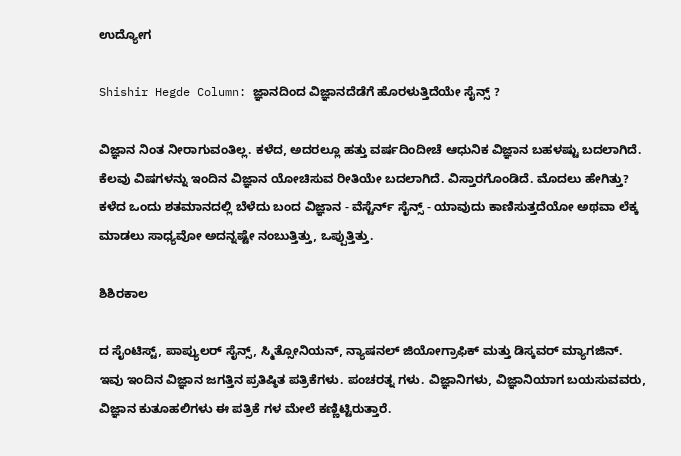ಉದ್ಯೋಗ

Shishir Hegde Column: ಜ್ಞಾನದಿಂದ ವಿಜ್ಞಾನದೆಡೆಗೆ ಹೊರಳುತ್ತಿದೆಯೇ ಸೈನ್ಸ್‌ ?

ವಿಜ್ಞಾನ ನಿಂತ ನೀರಾಗುವಂತಿಲ್ಲ. ಕಳೆದ, ಅದರಲ್ಲೂ ಹತ್ತು ವರ್ಷದಿಂದೀಚೆ ಆಧುನಿಕ ವಿಜ್ಞಾನ ಬಹಳಷ್ಟು ಬದಲಾಗಿದೆ. ಕೆಲವು ವಿಷಗಳನ್ನು ಇಂದಿನ ವಿಜ್ಞಾನ ಯೋಚಿಸುವ ರೀತಿಯೇ ಬದಲಾಗಿದೆ. ವಿಸ್ತಾರಗೊಂಡಿದೆ. ಮೊದಲು ಹೇಗಿತ್ತು? ಕಳೆದ ಒಂದು ಶತಮಾನದಲ್ಲಿ ಬೆಳೆದು ಬಂದ ವಿಜ್ಞಾನ - ವೆಸ್ಟೆರ್ನ್ ಸೈನ್ಸ್ - ಯಾವುದು ಕಾಣಿಸುತ್ತದೆಯೋ ಅಥವಾ ಲೆಕ್ಕ ಮಾಡಲು ಸಾಧ್ಯವೋ ಅದನ್ನಷ್ಟೇ ನಂಬುತ್ತಿತ್ತು, ಒಪ್ಪುತ್ತಿತ್ತು.

ಶಿಶಿರಕಾಲ

ದ ಸೈಂಟಿಸ್ಟ್, ಪಾಪ್ಯುಲರ್ ಸೈನ್ಸ್, ಸ್ಮಿತ್ಸೋನಿಯನ್, ನ್ಯಾಷನಲ್ ಜಿಯೋಗ್ರಾಫಿಕ್ ಮತ್ತು ಡಿಸ್ಕವರ್ ಮ್ಯಾಗಜಿನ್. ಇವು ಇಂದಿನ ವಿಜ್ಞಾನ ಜಗತ್ತಿನ ಪ್ರತಿಷ್ಠಿತ ಪತ್ರಿಕೆಗಳು. ಪಂಚರತ್ನ‌ ಗಳು. ವಿಜ್ಞಾನಿಗಳು, ವಿಜ್ಞಾನಿಯಾಗ ಬಯಸುವವರು, ವಿಜ್ಞಾನ ಕುತೂಹಲಿಗಳು ಈ ಪತ್ರಿಕೆ ಗಳ ಮೇಲೆ ಕಣ್ಣಿಟ್ಟಿರುತ್ತಾರೆ.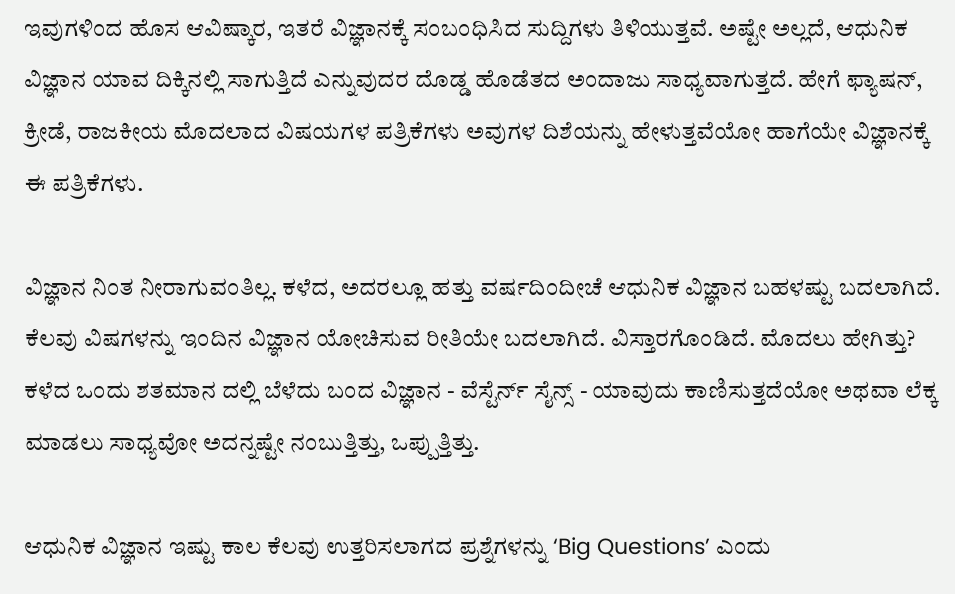ಇವುಗಳಿಂದ ಹೊಸ ಆವಿಷ್ಕಾರ, ಇತರೆ ವಿಜ್ಞಾನಕ್ಕೆ ಸಂಬಂಧಿಸಿದ ಸುದ್ದಿಗಳು ತಿಳಿಯುತ್ತವೆ. ಅಷ್ಟೇ ಅಲ್ಲದೆ, ಆಧುನಿಕ ವಿಜ್ಞಾನ ಯಾವ ದಿಕ್ಕಿನಲ್ಲಿ ಸಾಗುತ್ತಿದೆ ಎನ್ನುವುದರ ದೊಡ್ಡ ಹೊಡೆತದ ಅಂದಾಜು ಸಾಧ್ಯವಾಗುತ್ತದೆ. ಹೇಗೆ ಫ್ಯಾಷನ್, ಕ್ರೀಡೆ, ರಾಜಕೀಯ ಮೊದಲಾದ ವಿಷಯಗಳ ಪತ್ರಿಕೆಗಳು ಅವುಗಳ ದಿಶೆಯನ್ನು ಹೇಳುತ್ತವೆಯೋ ಹಾಗೆಯೇ ವಿಜ್ಞಾನಕ್ಕೆ ಈ ಪತ್ರಿಕೆಗಳು.

ವಿಜ್ಞಾನ ನಿಂತ ನೀರಾಗುವಂತಿಲ್ಲ. ಕಳೆದ, ಅದರಲ್ಲೂ ಹತ್ತು ವರ್ಷದಿಂದೀಚೆ ಆಧುನಿಕ ವಿಜ್ಞಾನ ಬಹಳಷ್ಟು ಬದಲಾಗಿದೆ. ಕೆಲವು ವಿಷಗಳನ್ನು ಇಂದಿನ ವಿಜ್ಞಾನ ಯೋಚಿಸುವ ರೀತಿಯೇ ಬದಲಾಗಿದೆ. ವಿಸ್ತಾರಗೊಂಡಿದೆ. ಮೊದಲು ಹೇಗಿತ್ತು? ಕಳೆದ ಒಂದು ಶತಮಾನ ದಲ್ಲಿ ಬೆಳೆದು ಬಂದ ವಿಜ್ಞಾನ - ವೆಸ್ಟೆರ್ನ್ ಸೈನ್ಸ್ - ಯಾವುದು ಕಾಣಿಸುತ್ತದೆಯೋ ಅಥವಾ ಲೆಕ್ಕ ಮಾಡಲು ಸಾಧ್ಯವೋ ಅದನ್ನಷ್ಟೇ ನಂಬುತ್ತಿತ್ತು, ಒಪ್ಪುತ್ತಿತ್ತು.

ಆಧುನಿಕ ವಿಜ್ಞಾನ ಇಷ್ಟು ಕಾಲ ಕೆಲವು ಉತ್ತರಿಸಲಾಗದ ಪ್ರಶ್ನೆಗಳನ್ನು ‘Big Questions’ ಎಂದು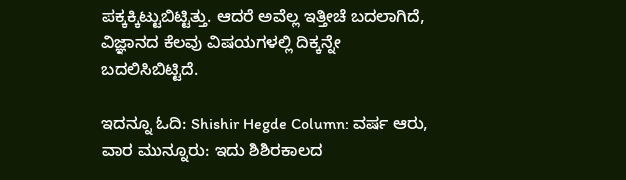ಪಕ್ಕಕ್ಕಿಟ್ಟುಬಿಟ್ಟಿತ್ತು. ಆದರೆ ಅವೆಲ್ಲ ಇತ್ತೀಚೆ ಬದಲಾಗಿದೆ, ವಿಜ್ಞಾನದ ಕೆಲವು ವಿಷಯಗಳಲ್ಲಿ ದಿಕ್ಕನ್ನೇ ಬದಲಿಸಿಬಿಟ್ಟಿದೆ.

ಇದನ್ನೂ ಓದಿ: Shishir Hegde Column: ವರ್ಷ ಆರು, ವಾರ ಮುನ್ನೂರು: ಇದು ಶಿಶಿರಕಾಲದ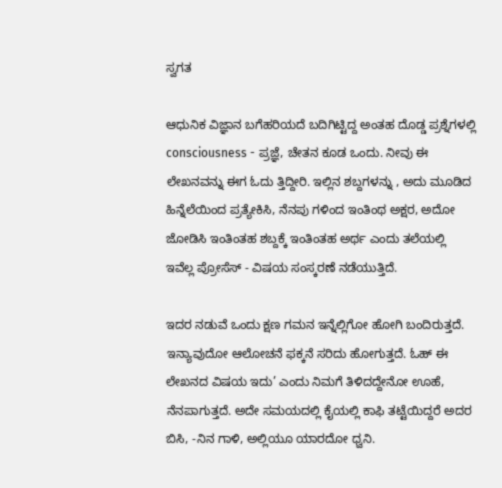ಸ್ವಗತ

ಆಧುನಿಕ ವಿಜ್ಞಾನ ಬಗೆಹರಿಯದೆ ಬದಿಗಿಟ್ಟಿದ್ದ ಅಂತಹ ದೊಡ್ಡ ಪ್ರಶ್ನೆಗಳಲ್ಲಿ consciousness - ಪ್ರಜ್ಞೆ, ಚೇತನ ಕೂಡ ಒಂದು. ನೀವು ಈ ಲೇಖನವನ್ನು ಈಗ ಓದು ತ್ತಿದ್ದೀರಿ. ಇಲ್ಲಿನ ಶಬ್ದಗಳನ್ನು , ಅದು ಮೂಡಿದ ಹಿನ್ನೆಲೆಯಿಂದ ಪ್ರತ್ಯೇಕಿಸಿ, ನೆನಪು ಗಳಿಂದ ಇಂತಿಂಥ ಅಕ್ಷರ, ಅದೋ ಜೋಡಿಸಿ ಇಂತಿಂತಹ ಶಬ್ದಕ್ಕೆ ಇಂತಿಂತಹ ಅರ್ಥ ಎಂದು ತಲೆಯಲ್ಲಿ ಇವೆಲ್ಲ ಪ್ರೋಸೆಸ್ - ವಿಷಯ ಸಂಸ್ಕರಣೆ ನಡೆಯುತ್ತಿದೆ.

ಇದರ ನಡುವೆ ಒಂದು ಕ್ಷಣ ಗಮನ ಇನ್ನೆಲ್ಲಿಗೋ ಹೋಗಿ ಬಂದಿರುತ್ತದೆ. ಇನ್ಯಾವುದೋ ಆಲೋಚನೆ ಫಕ್ಕನೆ ಸರಿದು ಹೋಗುತ್ತದೆ. ಓಹ್ ಈ ಲೇಖನದ ವಿಷಯ ಇದು’ ಎಂದು ನಿಮಗೆ ತಿಳಿದದ್ದೇನೋ ಊಹೆ, ನೆನಪಾಗುತ್ತದೆ. ಅದೇ ಸಮಯದಲ್ಲಿ ಕೈಯಲ್ಲಿ ಕಾಫಿ ತಟ್ಟೆಯಿದ್ದರೆ ಅದರ ಬಿಸಿ, -ನಿನ ಗಾಳಿ, ಅಲ್ಲಿಯೂ ಯಾರದೋ ಧ್ವನಿ.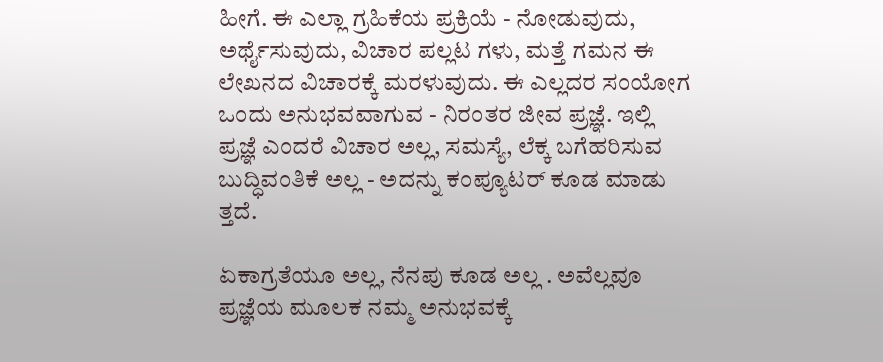ಹೀಗೆ. ಈ ಎಲ್ಲಾ ಗ್ರಹಿಕೆಯ ಪ್ರಕ್ರಿಯೆ - ನೋಡುವುದು, ಅರ್ಥೈಸುವುದು, ವಿಚಾರ ಪಲ್ಲಟ ಗಳು, ಮತ್ತೆ ಗಮನ ಈ ಲೇಖನದ ವಿಚಾರಕ್ಕೆ ಮರಳುವುದು. ಈ ಎಲ್ಲದರ ಸಂಯೋಗ ಒಂದು ಅನುಭವವಾಗುವ - ನಿರಂತರ ಜೀವ ಪ್ರಜ್ಞೆ. ಇಲ್ಲಿ ಪ್ರಜ್ಞೆ ಎಂದರೆ ವಿಚಾರ ಅಲ್ಲ, ಸಮಸ್ಯೆ, ಲೆಕ್ಕ ಬಗೆಹರಿಸುವ ಬುದ್ಧಿವಂತಿಕೆ ಅಲ್ಲ - ಅದನ್ನು ಕಂಪ್ಯೂಟರ್ ಕೂಡ ಮಾಡು ತ್ತದೆ.

ಏಕಾಗ್ರತೆಯೂ ಅಲ್ಲ, ನೆನಪು ಕೂಡ ಅಲ್ಲ . ಅವೆಲ್ಲವೂ ಪ್ರಜ್ಞೆಯ ಮೂಲಕ ನಮ್ಮ ಅನುಭವಕ್ಕೆ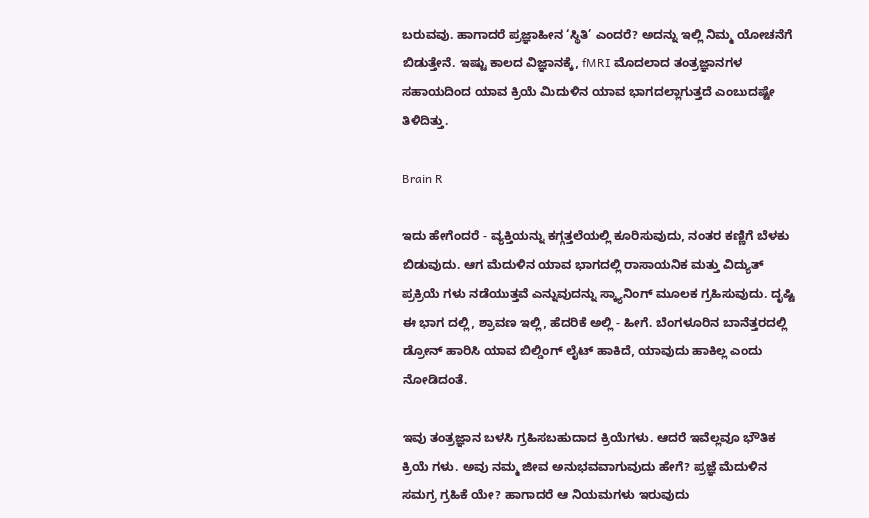ಬರುವವು. ಹಾಗಾದರೆ ಪ್ರಜ್ಞಾಹೀನ ‘ಸ್ಥಿತಿ’ ಎಂದರೆ? ಅದನ್ನು ಇಲ್ಲಿ ನಿಮ್ಮ ಯೋಚನೆಗೆ ಬಿಡುತ್ತೇನೆ. ಇಷ್ಟು ಕಾಲದ ವಿಜ್ಞಾನಕ್ಕೆ, fMRI ಮೊದಲಾದ ತಂತ್ರಜ್ಞಾನಗಳ ಸಹಾಯದಿಂದ ಯಾವ ಕ್ರಿಯೆ ಮಿದುಳಿನ ಯಾವ ಭಾಗದಲ್ಲಾಗುತ್ತದೆ ಎಂಬುದಷ್ಟೇ ತಿಳಿದಿತ್ತು.

Brain R

ಇದು ಹೇಗೆಂದರೆ - ವ್ಯಕ್ತಿಯನ್ನು ಕಗ್ಗತ್ತಲೆಯಲ್ಲಿ ಕೂರಿಸುವುದು, ನಂತರ ಕಣ್ಣಿಗೆ ಬೆಳಕು ಬಿಡುವುದು. ಆಗ ಮೆದುಳಿನ ಯಾವ ಭಾಗದಲ್ಲಿ ರಾಸಾಯನಿಕ ಮತ್ತು ವಿದ್ಯುತ್ ಪ್ರಕ್ರಿಯೆ ಗಳು ನಡೆಯುತ್ತವೆ ಎನ್ನುವುದನ್ನು ಸ್ಕ್ಯಾನಿಂಗ್ ಮೂಲಕ ಗ್ರಹಿಸುವುದು. ದೃಷ್ಟಿ ಈ ಭಾಗ ದಲ್ಲಿ, ಶ್ರಾವಣ ಇಲ್ಲಿ, ಹೆದರಿಕೆ ಅಲ್ಲಿ - ಹೀಗೆ. ಬೆಂಗಳೂರಿನ ಬಾನೆತ್ತರದಲ್ಲಿ ಡ್ರೋನ್ ಹಾರಿಸಿ ಯಾವ ಬಿಲ್ಡಿಂಗ್ ಲೈಟ್ ಹಾಕಿದೆ, ಯಾವುದು ಹಾಕಿಲ್ಲ ಎಂದು ನೋಡಿದಂತೆ.

ಇವು ತಂತ್ರಜ್ಞಾನ ಬಳಸಿ ಗ್ರಹಿಸಬಹುದಾದ ಕ್ರಿಯೆಗಳು. ಆದರೆ ಇವೆಲ್ಲವೂ ಭೌತಿಕ ಕ್ರಿಯೆ ಗಳು. ಅವು ನಮ್ಮ ಜೀವ ಅನುಭವವಾಗುವುದು ಹೇಗೆ? ಪ್ರಜ್ಞೆ ಮೆದುಳಿನ ಸಮಗ್ರ ಗ್ರಹಿಕೆ ಯೇ? ಹಾಗಾದರೆ ಆ ನಿಯಮಗಳು ಇರುವುದು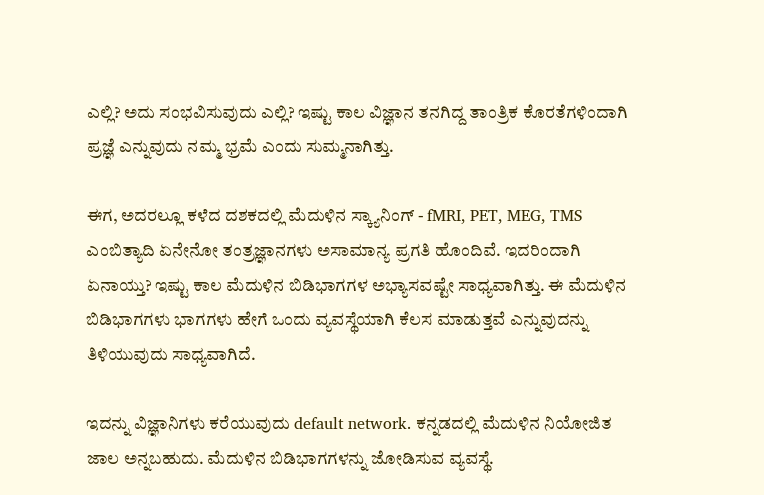ಎಲ್ಲಿ? ಅದು ಸಂಭವಿಸುವುದು ಎಲ್ಲಿ? ಇಷ್ಟು ಕಾಲ ವಿಜ್ಞಾನ ತನಗಿದ್ದ ತಾಂತ್ರಿಕ ಕೊರತೆಗಳಿಂದಾಗಿ ಪ್ರಜ್ಞೆ ಎನ್ನುವುದು ನಮ್ಮ ಭ್ರಮೆ ಎಂದು ಸುಮ್ಮನಾಗಿತ್ತು.

ಈಗ, ಅದರಲ್ಲೂ ಕಳೆದ ದಶಕದಲ್ಲಿ ಮೆದುಳಿನ ಸ್ಕ್ಯಾನಿಂಗ್ - fMRI, PET, MEG, TMS ಎಂಬಿತ್ಯಾದಿ ಏನೇನೋ ತಂತ್ರಜ್ಞಾನಗಳು ಅಸಾಮಾನ್ಯ ಪ್ರಗತಿ ಹೊಂದಿವೆ. ಇದರಿಂದಾಗಿ ಏನಾಯ್ತು? ಇಷ್ಟು ಕಾಲ ಮೆದುಳಿನ ಬಿಡಿಭಾಗಗಳ ಅಭ್ಯಾಸವಷ್ಟೇ ಸಾಧ್ಯವಾಗಿತ್ತು. ಈ ಮೆದುಳಿನ ಬಿಡಿಭಾಗಗಳು ಭಾಗಗಳು ಹೇಗೆ ಒಂದು ವ್ಯವಸ್ಥೆಯಾಗಿ ಕೆಲಸ ಮಾಡುತ್ತವೆ ಎನ್ನುವುದನ್ನು ತಿಳಿಯುವುದು ಸಾಧ್ಯವಾಗಿದೆ.

ಇದನ್ನು ವಿಜ್ಞಾನಿಗಳು ಕರೆಯುವುದು default network. ಕನ್ನಡದಲ್ಲಿ ಮೆದುಳಿನ ನಿಯೋಜಿತ ಜಾಲ ಅನ್ನಬಹುದು. ಮೆದುಳಿನ ಬಿಡಿಭಾಗಗಳನ್ನು ಜೋಡಿಸುವ ವ್ಯವಸ್ಥೆ.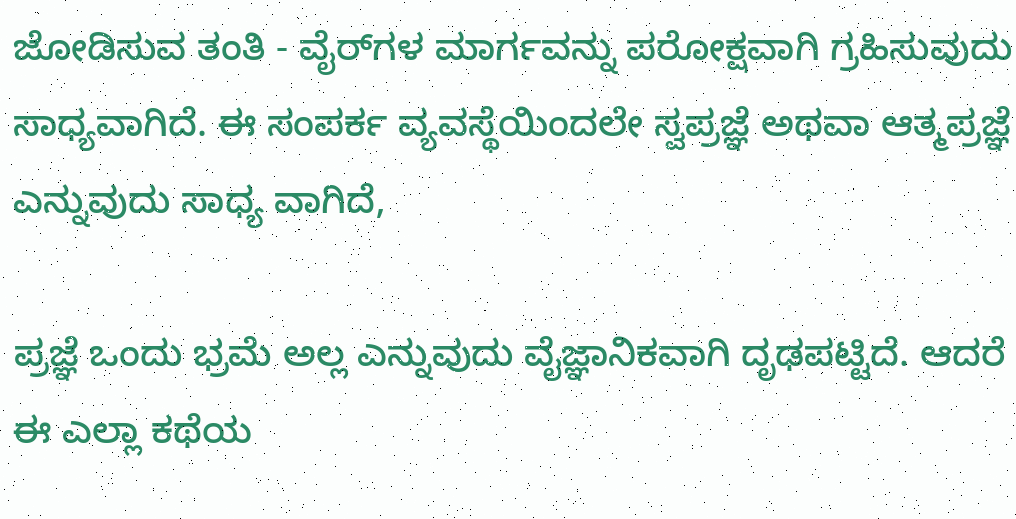ಜೋಡಿಸುವ ತಂತಿ - ವೈರ್‌ಗಳ ಮಾರ್ಗವನ್ನು ಪರೋಕ್ಷವಾಗಿ ಗ್ರಹಿಸುವುದು ಸಾಧ್ಯವಾಗಿದೆ. ಈ ಸಂಪರ್ಕ ವ್ಯವಸ್ಥೆಯಿಂದಲೇ ಸ್ವಪ್ರಜ್ಞೆ ಅಥವಾ ಆತ್ಮಪ್ರಜ್ಞೆ ಎನ್ನುವುದು ಸಾಧ್ಯ ವಾಗಿದೆ,

ಪ್ರಜ್ಞೆ ಒಂದು ಭ್ರಮೆ ಅಲ್ಲ ಎನ್ನುವುದು ವೈಜ್ಞಾನಿಕವಾಗಿ ದೃಢಪಟ್ಟಿದೆ. ಆದರೆ ಈ ಎಲ್ಲಾ ಕಥೆಯ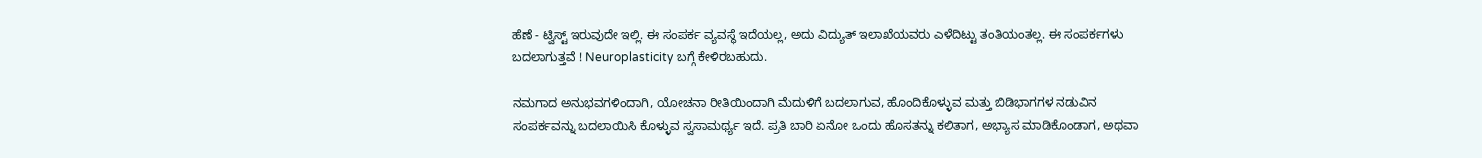ಹೆಣೆ - ಟ್ವಿಸ್ಟ್ ಇರುವುದೇ ಇಲ್ಲಿ. ಈ ಸಂಪರ್ಕ ವ್ಯವಸ್ಥೆ ಇದೆಯಲ್ಲ, ಅದು ವಿದ್ಯುತ್ ಇಲಾಖೆಯವರು ಎಳೆದಿಟ್ಟು ತಂತಿಯಂತಲ್ಲ. ಈ ಸಂಪರ್ಕಗಳು ಬದಲಾಗುತ್ತವೆ ! Neuroplasticity ಬಗ್ಗೆ ಕೇಳಿರಬಹುದು.

ನಮಗಾದ ಅನುಭವಗಳಿಂದಾಗಿ, ಯೋಚನಾ ರೀತಿಯಿಂದಾಗಿ ಮೆದುಳಿಗೆ ಬದಲಾಗುವ, ಹೊಂದಿಕೊಳ್ಳುವ ಮತ್ತು ಬಿಡಿಭಾಗಗಳ ನಡುವಿನ ಸಂಪರ್ಕವನ್ನು ಬದಲಾಯಿಸಿ ಕೊಳ್ಳುವ ಸ್ವಸಾಮರ್ಥ್ಯ ಇದೆ. ಪ್ರತಿ ಬಾರಿ ಏನೋ ಒಂದು ಹೊಸತನ್ನು ಕಲಿತಾಗ, ಅಭ್ಯಾಸ ಮಾಡಿಕೊಂಡಾಗ, ಅಥವಾ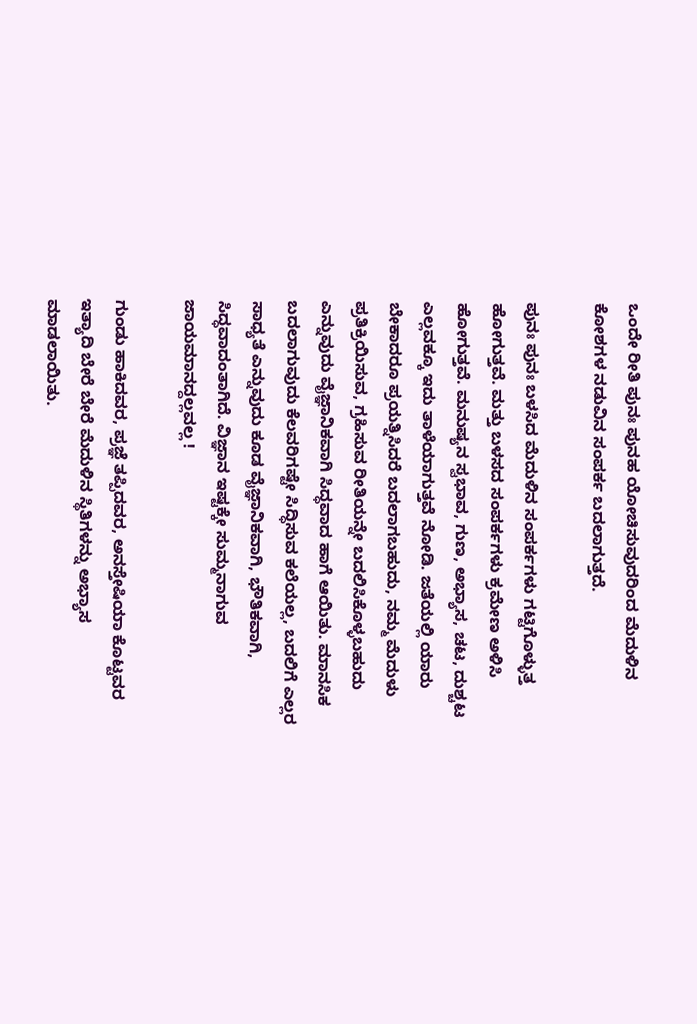ಒಂದೇ ರೀತಿ ಪುನಃ ಪುನಹ ಯೋಚಿಸುವುದರಿಂದ ಮೆದುಳಿನ ಕೋಶಗಳ ನಡುವಿನ ಸಂಪರ್ಕ ಬದಲಾಗುತ್ತದೆ.

ಪುನಃ ಪುನಃ ಬಳಸಿದ ಮೆದುಳಿನ ಸಂಪರ್ಕಗಳು ಗಟ್ಟಿಗೊಳ್ಳುತ್ತ ಹೋಗುತ್ತವೆ. ಮತ್ತು ಬಳಸದ ಸಂಪರ್ಕಗಳು ಕ್ರಮೇಣ ಅಳಿಸಿ ಹೋಗುತ್ತವೆ. ಮನುಷ್ಯನ ಸ್ವಭಾವ, ಗುಣ, ಅಭ್ಯಾಸ, ಚಟ, ದುಶ್ಚಟ ಎಲ್ಲವಕ್ಕೂ ಇದು ತಾಳೆಯಾಗುತ್ತವೆ ನೋಡಿ. ಜತೆಯಲ್ಲಿ ಯಾರು ಬೇಕಾದರೂ ಪ್ರಯತ್ನಿಸಿದರೆ ಬದಲಾಗಬಹುದು, ನಮ್ಮ ಮೆದುಳು ಪ್ರತಿಕ್ರಿಯಿಸುವ, ಗ್ರಹಿಸುವ ರೀತಿಯನ್ನೇ ಬದಲಿಸಿಕೊಳ್ಳಬಹುದು ಎನ್ನುವುದು ವೈಜ್ಞಾನಿಕವಾಗಿ ಸಿದ್ಧವಾದ ಹಾಗೆ ಆಯಿತು. ಮಾನಸಿಕ ಬದಲಾಗುವುದು ಕೆಲವರಿಗಷ್ಟೇ ಸಿದ್ಧಿಸುವ ಕಲೆಯಲ್ಲ, ಬದಲಿಗೆ ಎಲ್ಲರ ಸಾಧ್ಯತೆ ಎನ್ನುವುದು ಕೂಡ ವೈಜ್ಞಾನಿಕವಾಗಿ, ಭೌತಿಕವಾಗಿ, ಸಿದ್ಧವಾದಂತಾಗಿದೆ. ವಿಜ್ಞಾನ ಇಷ್ಟಕ್ಕೇ ಸುಮ್ಮನಾಗುವ ಜಾಯಮಾನದ್ದಲ್ಲವಲ್ಲ !

ಗುಂಡು ಹಾಕಿದವರ, ಪ್ರಜ್ಞೆ ತಪ್ಪಿದವರ, ಅನಸ್ತೇಷಿಯಾ ಕೊಟ್ಟವರ ಇತ್ಯಾದಿ ಬೇರೆ ಬೇರೆ ಮೆದುಳಿನ ಸ್ಥಿತಿಗಳನ್ನು ಅಭ್ಯಾಸ ಮಾಡಲಾಯಿತು.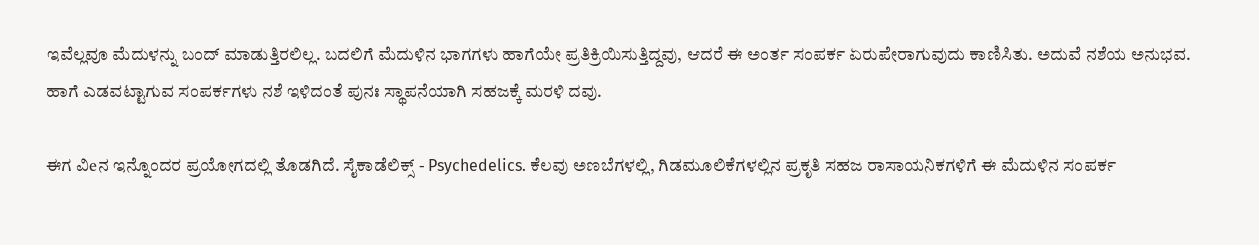ಇವೆಲ್ಲವೂ ಮೆದುಳನ್ನು ಬಂದ್ ಮಾಡುತ್ತಿರಲಿಲ್ಲ. ಬದಲಿಗೆ ಮೆದುಳಿನ ಭಾಗಗಳು ಹಾಗೆಯೇ ಪ್ರತಿಕ್ರಿಯಿಸುತ್ತಿದ್ದವು, ಆದರೆ ಈ ಅಂರ್ತ ಸಂಪರ್ಕ ಏರುಪೇರಾಗುವುದು ಕಾಣಿಸಿತು. ಅದುವೆ ನಶೆಯ ಅನುಭವ. ಹಾಗೆ ಎಡವಟ್ಟಾಗುವ ಸಂಪರ್ಕಗಳು ನಶೆ ಇಳಿದಂತೆ ಪುನಃ ಸ್ಥಾಪನೆಯಾಗಿ ಸಹಜಕ್ಕೆ ಮರಳಿ ದವು.

ಈಗ ವಿeನ ಇನ್ನೊಂದರ ಪ್ರಯೋಗದಲ್ಲಿ ತೊಡಗಿದೆ. ಸೈಕಾಡೆಲಿಕ್ಸ್ - Psychedelics. ಕೆಲವು ಅಣಬೆಗಳಲ್ಲಿ, ಗಿಡಮೂಲಿಕೆಗಳಲ್ಲಿನ ಪ್ರಕೃತಿ ಸಹಜ ರಾಸಾಯನಿಕಗಳಿಗೆ ಈ ಮೆದುಳಿನ ಸಂಪರ್ಕ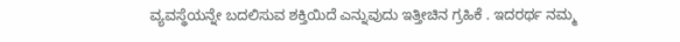ವ್ಯವಸ್ಥೆಯನ್ನೇ ಬದಲಿಸುವ ಶಕ್ತಿಯಿದೆ ಎನ್ನುವುದು ಇತ್ತೀಚಿನ ಗ್ರಹಿಕೆ . ಇದರರ್ಥ ನಮ್ಮ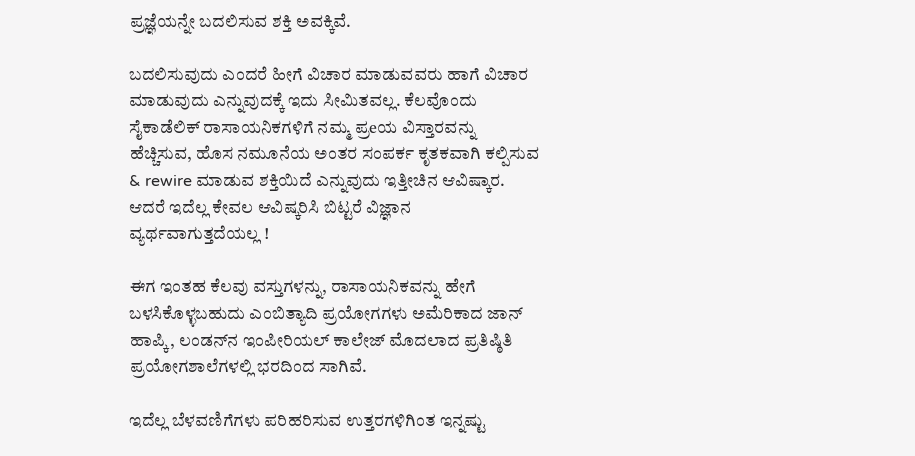ಪ್ರಜ್ಞೆಯನ್ನೇ ಬದಲಿಸುವ ಶಕ್ತಿ ಅವಕ್ಕಿವೆ.

ಬದಲಿಸುವುದು ಎಂದರೆ ಹೀಗೆ ವಿಚಾರ ಮಾಡುವವರು ಹಾಗೆ ವಿಚಾರ ಮಾಡುವುದು ಎನ್ನುವುದಕ್ಕೆ ಇದು ಸೀಮಿತವಲ್ಲ. ಕೆಲವೊಂದು ಸೈಕಾಡೆಲಿಕ್ ರಾಸಾಯನಿಕಗಳಿಗೆ ನಮ್ಮ ಪ್ರeಯ ವಿಸ್ತಾರವನ್ನು ಹೆಚ್ಚಿಸುವ, ಹೊಸ ನಮೂನೆಯ ಅಂತರ ಸಂಪರ್ಕ ಕೃತಕವಾಗಿ ಕಲ್ಪಿಸುವ & rewire ಮಾಡುವ ಶಕ್ತಿಯಿದೆ ಎನ್ನುವುದು ಇತ್ತೀಚಿನ ಆವಿಷ್ಕಾರ. ಆದರೆ ಇದೆಲ್ಲ ಕೇವಲ ಆವಿಷ್ಕರಿಸಿ ಬಿಟ್ಟರೆ ವಿಜ್ಞಾನ ವ್ಯರ್ಥವಾಗುತ್ತದೆಯಲ್ಲ !

ಈಗ ಇಂತಹ ಕೆಲವು ವಸ್ತುಗಳನ್ನು, ರಾಸಾಯನಿಕವನ್ನು ಹೇಗೆ ಬಳಸಿಕೊಳ್ಳಬಹುದು ಎಂಬಿತ್ಯಾದಿ ಪ್ರಯೋಗಗಳು ಅಮೆರಿಕಾದ ಜಾನ್ ಹಾಪ್ಕಿ, ಲಂಡನ್‌ನ ಇಂಪೀರಿಯಲ್ ಕಾಲೇಜ್ ಮೊದಲಾದ ಪ್ರತಿಷ್ಠಿತಿ ಪ್ರಯೋಗಶಾಲೆಗಳಲ್ಲಿ ಭರದಿಂದ ಸಾಗಿವೆ.

ಇದೆಲ್ಲ ಬೆಳವಣಿಗೆಗಳು ಪರಿಹರಿಸುವ ಉತ್ತರಗಳಿಗಿಂತ ಇನ್ನಷ್ಟು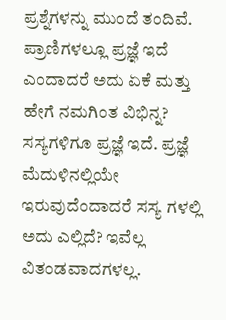ಪ್ರಶ್ನೆಗಳನ್ನು ಮುಂದೆ ತಂದಿವೆ. ಪ್ರಾಣಿಗಳಲ್ಲೂ ಪ್ರಜ್ಞೆ ಇದೆ ಎಂದಾದರೆ ಅದು ಏಕೆ ಮತ್ತು ಹೇಗೆ ನಮಗಿಂತ ವಿಭಿನ್ನ? ಸಸ್ಯಗಳಿಗೂ ಪ್ರಜ್ಞೆ ಇದೆ. ಪ್ರಜ್ಞೆ ಮೆದುಳಿನಲ್ಲಿಯೇ ಇರುವುದೆಂದಾದರೆ ಸಸ್ಯ ಗಳಲ್ಲಿ ಅದು ಎಲ್ಲಿದೆ? ಇವೆಲ್ಲ ವಿತಂಡವಾದಗಳಲ್ಲ.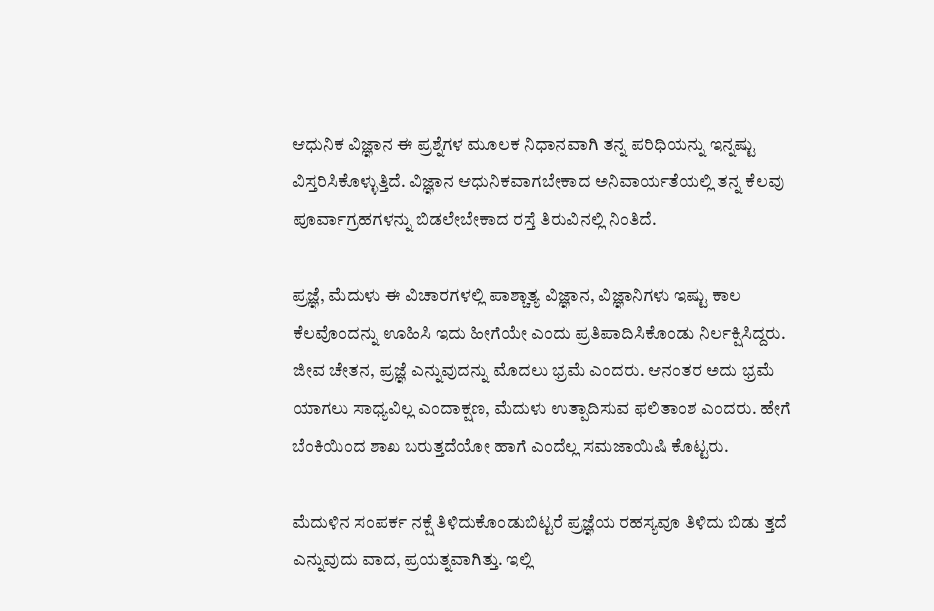ಆಧುನಿಕ ವಿಜ್ಞಾನ ಈ ಪ್ರಶ್ನೆಗಳ ಮೂಲಕ ನಿಧಾನವಾಗಿ ತನ್ನ ಪರಿಧಿಯನ್ನು ಇನ್ನಷ್ಟು ವಿಸ್ತರಿಸಿಕೊಳ್ಳುತ್ತಿದೆ. ವಿಜ್ಞಾನ ಆಧುನಿಕವಾಗಬೇಕಾದ ಅನಿವಾರ್ಯತೆಯಲ್ಲಿ ತನ್ನ ಕೆಲವು ಪೂರ್ವಾಗ್ರಹಗಳನ್ನು ಬಿಡಲೇಬೇಕಾದ ರಸ್ತೆ ತಿರುವಿನಲ್ಲಿ ನಿಂತಿದೆ.

ಪ್ರಜ್ಞೆ, ಮೆದುಳು ಈ ವಿಚಾರಗಳಲ್ಲಿ ಪಾಶ್ಚಾತ್ಯ ವಿಜ್ಞಾನ, ವಿಜ್ಞಾನಿಗಳು ಇಷ್ಟು ಕಾಲ ಕೆಲವೊಂದನ್ನು ಊಹಿಸಿ ಇದು ಹೀಗೆಯೇ ಎಂದು ಪ್ರತಿಪಾದಿಸಿಕೊಂಡು ನಿರ್ಲಕ್ಷಿಸಿದ್ದರು. ಜೀವ ಚೇತನ, ಪ್ರಜ್ಞೆ ಎನ್ನುವುದನ್ನು ಮೊದಲು ಭ್ರಮೆ ಎಂದರು. ಆನಂತರ ಅದು ಭ್ರಮೆ ಯಾಗಲು ಸಾಧ್ಯವಿಲ್ಲ ಎಂದಾಕ್ಷಣ, ಮೆದುಳು ಉತ್ಪಾದಿಸುವ ಫಲಿತಾಂಶ ಎಂದರು. ಹೇಗೆ ಬೆಂಕಿಯಿಂದ ಶಾಖ ಬರುತ್ತದೆಯೋ ಹಾಗೆ ಎಂದೆಲ್ಲ ಸಮಜಾಯಿಷಿ ಕೊಟ್ಟರು.

ಮೆದುಳಿನ ಸಂಪರ್ಕ ನಕ್ಷೆ ತಿಳಿದುಕೊಂಡುಬಿಟ್ಟರೆ ಪ್ರಜ್ಞೆಯ ರಹಸ್ಯವೂ ತಿಳಿದು ಬಿಡು ತ್ತದೆ ಎನ್ನುವುದು ವಾದ, ಪ್ರಯತ್ನವಾಗಿತ್ತು. ಇಲ್ಲಿ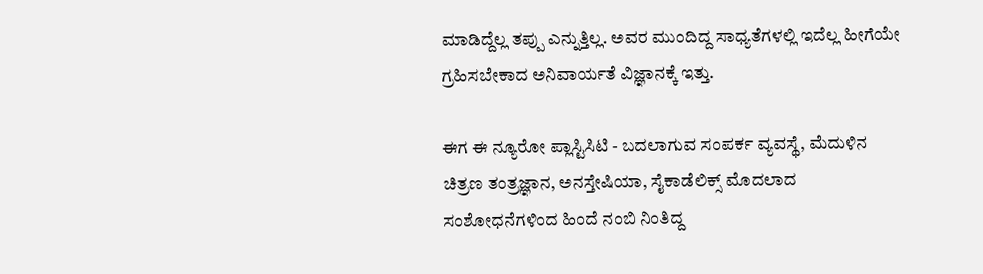ಮಾಡಿದ್ದೆಲ್ಲ ತಪ್ಪು ಎನ್ನುತ್ತಿಲ್ಲ. ಅವರ ಮುಂದಿದ್ದ ಸಾಧ್ಯತೆಗಳಲ್ಲಿ ಇದೆಲ್ಲ ಹೀಗೆಯೇ ಗ್ರಹಿಸಬೇಕಾದ ಅನಿವಾರ್ಯತೆ ವಿಜ್ಞಾನಕ್ಕೆ ಇತ್ತು.

ಈಗ ಈ ನ್ಯೂರೋ ಪ್ಲಾಸ್ಟಿಸಿಟಿ - ಬದಲಾಗುವ ಸಂಪರ್ಕ ವ್ಯವಸ್ಥೆ, ಮೆದುಳಿನ ಚಿತ್ರಣ ತಂತ್ರಜ್ಞಾನ, ಅನಸ್ತೇಷಿಯಾ, ಸೈಕಾಡೆಲಿಕ್ಸ್ ಮೊದಲಾದ ಸಂಶೋಧನೆಗಳಿಂದ ಹಿಂದೆ ನಂಬಿ ನಿಂತಿದ್ದ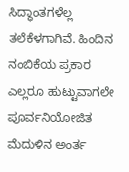ಸಿದ್ಧಾಂತಗಳೆಲ್ಲ ತಲೆಕೆಳಗಾಗಿವೆ. ಹಿಂದಿನ ನಂಬಿಕೆಯ ಪ್ರಕಾರ ಎಲ್ಲರೂ ಹುಟ್ಟುವಾಗಲೇ ಪೂರ್ವನಿಯೋಜಿತ ಮೆದುಳಿನ ಅಂರ್ತ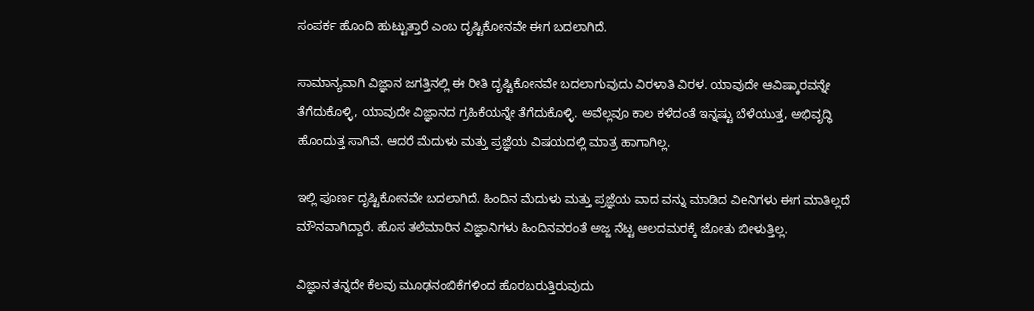ಸಂಪರ್ಕ ಹೊಂದಿ ಹುಟ್ಟುತ್ತಾರೆ ಎಂಬ ದೃಷ್ಟಿಕೋನವೇ ಈಗ ಬದಲಾಗಿದೆ.

ಸಾಮಾನ್ಯವಾಗಿ ವಿಜ್ಞಾನ ಜಗತ್ತಿನಲ್ಲಿ ಈ ರೀತಿ ದೃಷ್ಟಿಕೋನವೇ ಬದಲಾಗುವುದು ವಿರಳಾತಿ ವಿರಳ. ಯಾವುದೇ ಆವಿಷ್ಕಾರವನ್ನೇ ತೆಗೆದುಕೊಳ್ಳಿ, ಯಾವುದೇ ವಿಜ್ಞಾನದ ಗ್ರಹಿಕೆಯನ್ನೇ ತೆಗೆದುಕೊಳ್ಳಿ. ಅವೆಲ್ಲವೂ ಕಾಲ ಕಳೆದಂತೆ ಇನ್ನಷ್ಟು ಬೆಳೆಯುತ್ತ, ಅಭಿವೃದ್ಧಿ ಹೊಂದುತ್ತ ಸಾಗಿವೆ. ಆದರೆ ಮೆದುಳು ಮತ್ತು ಪ್ರಜ್ಞೆಯ ವಿಷಯದಲ್ಲಿ ಮಾತ್ರ ಹಾಗಾಗಿಲ್ಲ.

ಇಲ್ಲಿ ಪೂರ್ಣ ದೃಷ್ಟಿಕೋನವೇ ಬದಲಾಗಿದೆ. ಹಿಂದಿನ ಮೆದುಳು ಮತ್ತು ಪ್ರಜ್ಞೆಯ ವಾದ‌ ವನ್ನು ಮಾಡಿದ ವಿeನಿಗಳು ಈಗ ಮಾತಿಲ್ಲದೆ ಮೌನವಾಗಿದ್ದಾರೆ. ಹೊಸ ತಲೆಮಾರಿನ ವಿಜ್ಞಾನಿಗಳು ಹಿಂದಿನವರಂತೆ ಅಜ್ಜ ನೆಟ್ಟ ಆಲದಮರಕ್ಕೆ ಜೋತು ಬೀಳುತ್ತಿಲ್ಲ.

ವಿಜ್ಞಾನ ತನ್ನದೇ ಕೆಲವು ಮೂಢನಂಬಿಕೆಗಳಿಂದ ಹೊರಬರುತ್ತಿರುವುದು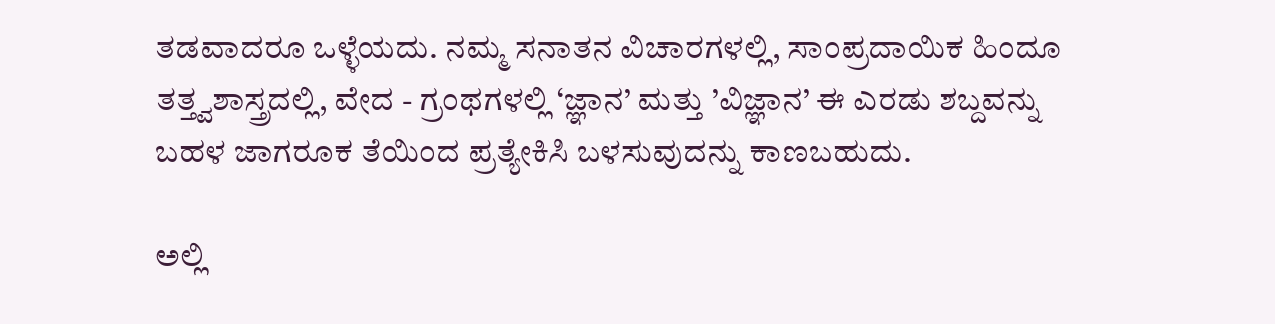ತಡವಾದರೂ ಒಳ್ಳೆಯದು. ನಮ್ಮ ಸನಾತನ ವಿಚಾರಗಳಲ್ಲಿ, ಸಾಂಪ್ರದಾಯಿಕ ಹಿಂದೂ ತತ್ತ್ವಶಾಸ್ತ್ರದಲ್ಲಿ, ವೇದ - ಗ್ರಂಥಗಳಲ್ಲಿ ‘ಜ್ಞಾನ’ ಮತ್ತು ’ವಿಜ್ಞಾನ’ ಈ ಎರಡು ಶಬ್ದವನ್ನು ಬಹಳ ಜಾಗರೂಕ ತೆಯಿಂದ ಪ್ರತ್ಯೇಕಿಸಿ ಬಳಸುವುದನ್ನು ಕಾಣಬಹುದು.

ಅಲ್ಲಿ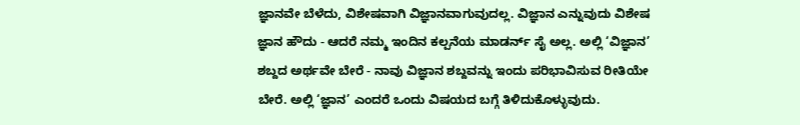ಜ್ಞಾನವೇ ಬೆಳೆದು, ವಿಶೇಷವಾಗಿ ವಿಜ್ಞಾನವಾಗುವುದಲ್ಲ. ವಿಜ್ಞಾನ ಎನ್ನುವುದು ವಿಶೇಷ ಜ್ಞಾನ ಹೌದು - ಆದರೆ ನಮ್ಮ ಇಂದಿನ ಕಲ್ಪನೆಯ ಮಾಡರ್ನ್ ಸೈ ಅಲ್ಲ. ಅಲ್ಲಿ ‘ವಿಜ್ಞಾನ’ ಶಬ್ದದ ಅರ್ಥವೇ ಬೇರೆ - ನಾವು ವಿಜ್ಞಾನ ಶಬ್ದವನ್ನು ಇಂದು ಪರಿಭಾವಿಸುವ ರೀತಿಯೇ ಬೇರೆ. ಅಲ್ಲಿ ‘ಜ್ಞಾನ’ ಎಂದರೆ ಒಂದು ವಿಷಯದ ಬಗ್ಗೆ ತಿಳಿದುಕೊಳ್ಳುವುದು.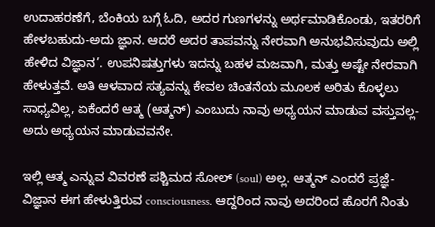ಉದಾಹರಣೆಗೆ, ಬೆಂಕಿಯ ಬಗ್ಗೆ ಓದಿ, ಅದರ ಗುಣಗಳನ್ನು ಅರ್ಥಮಾಡಿಕೊಂಡು, ಇತರರಿಗೆ ಹೇಳಬಹುದು-ಅದು ಜ್ಞಾನ. ಆದರೆ ಅದರ ತಾಪವನ್ನು ನೇರವಾಗಿ ಅನುಭವಿಸುವುದು ಅಲ್ಲಿ ಹೇಳಿದ ವಿಜ್ಞಾನ’. ಉಪನಿಷತ್ತುಗಳು ಇದನ್ನು ಬಹಳ ಮಜವಾಗಿ, ಮತ್ತು ಅಷ್ಟೇ ನೇರವಾಗಿ ಹೇಳುತ್ತವೆ. ಅತಿ ಆಳವಾದ ಸತ್ಯವನ್ನು ಕೇವಲ ಚಿಂತನೆಯ ಮೂಲಕ ಅರಿತು ಕೊಳ್ಳಲು ಸಾಧ್ಯವಿಲ್ಲ, ಏಕೆಂದರೆ ಆತ್ಮ (ಆತ್ಮನ್) ಎಂಬುದು ನಾವು ಅಧ್ಯಯನ ಮಾಡುವ ವಸ್ತುವಲ್ಲ-ಅದು ಅಧ್ಯಯನ ಮಾಡುವವನೇ.

ಇಲ್ಲಿ ಆತ್ಮ ಎನ್ನುವ ವಿವರಣೆ ಪಶ್ಚಿಮದ ಸೋಲ್ (soul) ಅಲ್ಲ. ಆತ್ಮನ್ ಎಂದರೆ ಪ್ರಜ್ಞೆ- ವಿಜ್ಞಾನ ಈಗ ಹೇಳುತ್ತಿರುವ consciousness. ಆದ್ದರಿಂದ ನಾವು ಅದರಿಂದ ಹೊರಗೆ ನಿಂತು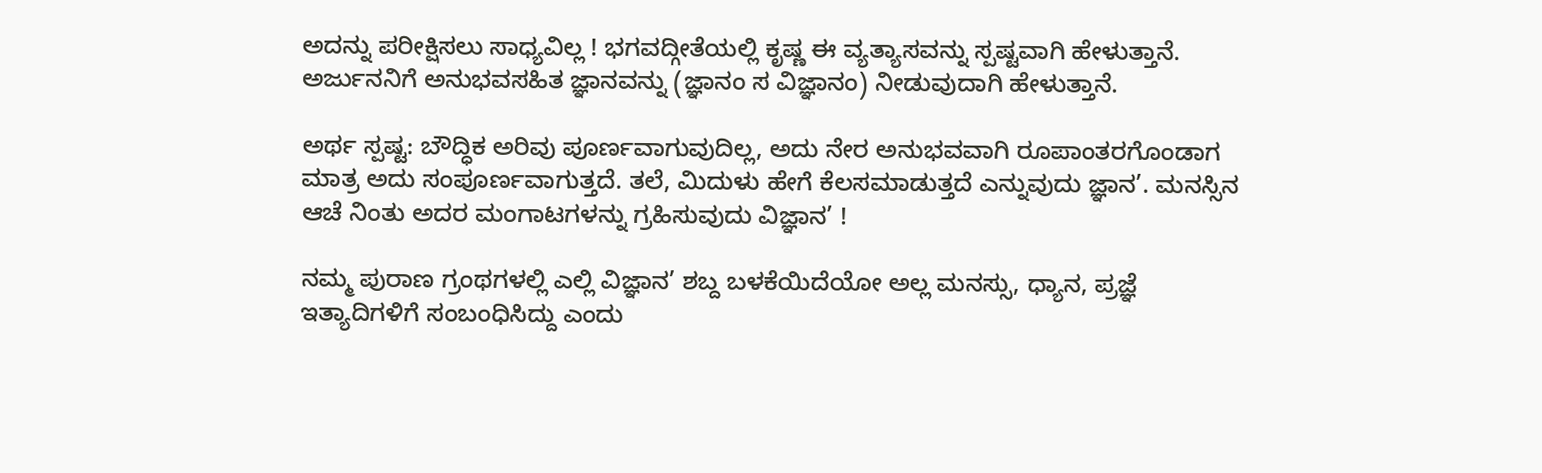ಅದನ್ನು ಪರೀಕ್ಷಿಸಲು ಸಾಧ್ಯವಿಲ್ಲ ! ಭಗವದ್ಗೀತೆಯಲ್ಲಿ ಕೃಷ್ಣ ಈ ವ್ಯತ್ಯಾಸವನ್ನು ಸ್ಪಷ್ಟವಾಗಿ ಹೇಳುತ್ತಾನೆ. ಅರ್ಜುನನಿಗೆ ಅನುಭವಸಹಿತ ಜ್ಞಾನವನ್ನು (ಜ್ಞಾನಂ ಸ ವಿಜ್ಞಾನಂ) ನೀಡುವುದಾಗಿ ಹೇಳುತ್ತಾನೆ.

ಅರ್ಥ ಸ್ಪಷ್ಟ: ಬೌದ್ಧಿಕ ಅರಿವು ಪೂರ್ಣವಾಗುವುದಿಲ್ಲ, ಅದು ನೇರ ಅನುಭವವಾಗಿ ರೂಪಾಂತರಗೊಂಡಾಗ ಮಾತ್ರ ಅದು ಸಂಪೂರ್ಣವಾಗುತ್ತದೆ. ತಲೆ, ಮಿದುಳು ಹೇಗೆ ಕೆಲಸಮಾಡುತ್ತದೆ ಎನ್ನುವುದು ಜ್ಞಾನ’. ಮನಸ್ಸಿನ ಆಚೆ ನಿಂತು ಅದರ ಮಂಗಾಟಗಳನ್ನು ಗ್ರಹಿಸುವುದು ವಿಜ್ಞಾನ’ !

ನಮ್ಮ ಪುರಾಣ ಗ್ರಂಥಗಳಲ್ಲಿ ಎಲ್ಲಿ ವಿಜ್ಞಾನ’ ಶಬ್ದ ಬಳಕೆಯಿದೆಯೋ ಅಲ್ಲ ಮನಸ್ಸು, ಧ್ಯಾನ, ಪ್ರಜ್ಞೆ ಇತ್ಯಾದಿಗಳಿಗೆ ಸಂಬಂಧಿಸಿದ್ದು ಎಂದು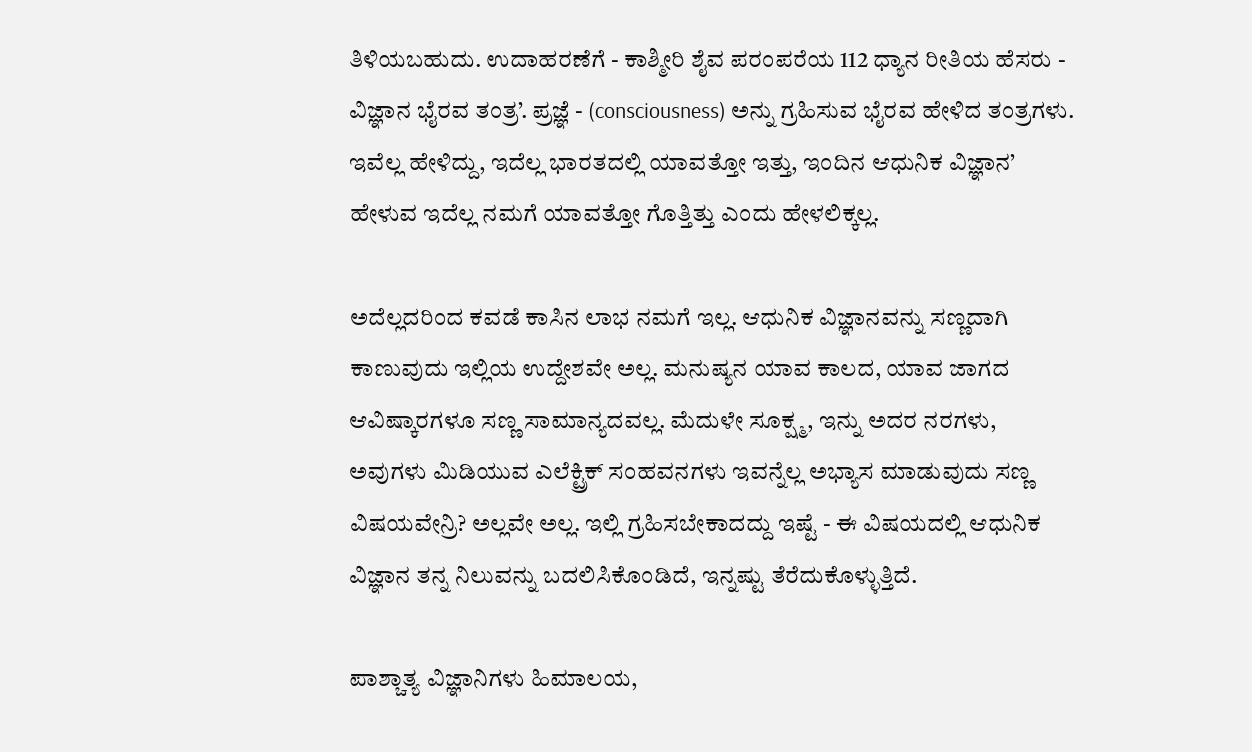ತಿಳಿಯಬಹುದು. ಉದಾಹರಣೆಗೆ - ಕಾಶ್ಮೀರಿ ಶೈವ ಪರಂಪರೆಯ 112 ಧ್ಯಾನ ರೀತಿಯ ಹೆಸರು - ವಿಜ್ಞಾನ ಭೈರವ ತಂತ್ರ’. ಪ್ರಜ್ಞೆ - (consciousness) ಅನ್ನು ಗ್ರಹಿಸುವ ಭೈರವ ಹೇಳಿದ ತಂತ್ರಗಳು. ಇವೆಲ್ಲ ಹೇಳಿದ್ದು, ಇದೆಲ್ಲ ಭಾರತದಲ್ಲಿ ಯಾವತ್ತೋ ಇತ್ತು, ಇಂದಿನ ಆಧುನಿಕ ವಿಜ್ಞಾನ’ ಹೇಳುವ ಇದೆಲ್ಲ ನಮಗೆ ಯಾವತ್ತೋ ಗೊತ್ತಿತ್ತು ಎಂದು ಹೇಳಲಿಕ್ಕಲ್ಲ.

ಅದೆಲ್ಲದರಿಂದ ಕವಡೆ ಕಾಸಿನ ಲಾಭ ನಮಗೆ ಇಲ್ಲ. ಆಧುನಿಕ ವಿಜ್ಞಾನವನ್ನು ಸಣ್ಣದಾಗಿ ಕಾಣುವುದು ಇಲ್ಲಿಯ ಉದ್ದೇಶವೇ ಅಲ್ಲ. ಮನುಷ್ಯನ ಯಾವ ಕಾಲದ, ಯಾವ ಜಾಗದ ಆವಿಷ್ಕಾರಗಳೂ ಸಣ್ಣ ಸಾಮಾನ್ಯದವಲ್ಲ. ಮೆದುಳೇ ಸೂಕ್ಷ್ಮ, ಇನ್ನು ಅದರ ನರಗಳು, ಅವುಗಳು ಮಿಡಿಯುವ ಎಲೆಕ್ಟ್ರಿಕ್ ಸಂಹವನಗಳು ಇವನ್ನೆಲ್ಲ ಅಭ್ಯಾಸ ಮಾಡುವುದು ಸಣ್ಣ ವಿಷಯವೇನ್ರಿ? ಅಲ್ಲವೇ ಅಲ್ಲ. ಇಲ್ಲಿ ಗ್ರಹಿಸಬೇಕಾದದ್ದು ಇಷ್ಟೆ - ಈ ವಿಷಯದಲ್ಲಿ ಆಧುನಿಕ ವಿಜ್ಞಾನ ತನ್ನ ನಿಲುವನ್ನು ಬದಲಿಸಿಕೊಂಡಿದೆ, ಇನ್ನಷ್ಟು ತೆರೆದುಕೊಳ್ಳುತ್ತಿದೆ.

ಪಾಶ್ಚಾತ್ಯ ವಿಜ್ಞಾನಿಗಳು ಹಿಮಾಲಯ,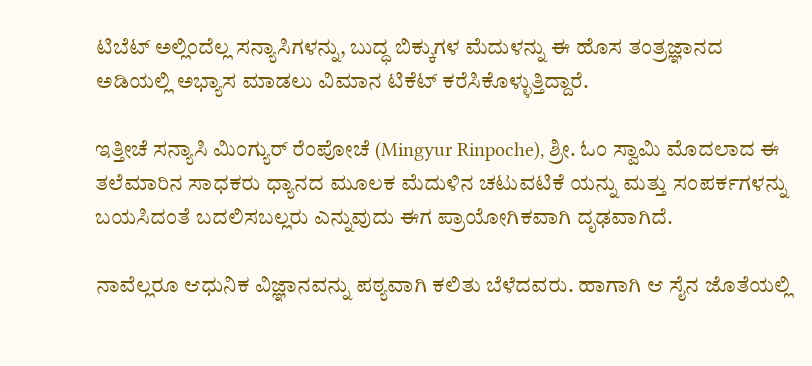ಟಿಬೆಟ್ ಅಲ್ಲಿಂದೆಲ್ಲ ಸನ್ಯಾಸಿಗಳನ್ನು, ಬುದ್ಧ ಬಿಕ್ಕುಗಳ ಮೆದುಳನ್ನು ಈ ಹೊಸ ತಂತ್ರಜ್ಞಾನದ ಅಡಿಯಲ್ಲಿ ಅಭ್ಯಾಸ ಮಾಡಲು ವಿಮಾನ ಟಿಕೆಟ್ ಕರೆಸಿಕೊಳ್ಳುತ್ತಿದ್ದಾರೆ.

ಇತ್ತೀಚೆ ಸನ್ಯಾಸಿ ಮಿಂಗ್ಯುರ್ ರೆಂಪೋಚೆ (Mingyur Rinpoche), ಶ್ರೀ. ಓಂ ಸ್ವಾಮಿ ಮೊದಲಾದ ಈ ತಲೆಮಾರಿನ ಸಾಧಕರು ಧ್ಯಾನದ ಮೂಲಕ ಮೆದುಳಿನ ಚಟುವಟಿಕೆ ಯನ್ನು ಮತ್ತು ಸಂಪರ್ಕಗಳನ್ನು ಬಯಸಿದಂತೆ ಬದಲಿಸಬಲ್ಲರು ಎನ್ನುವುದು ಈಗ ಪ್ರಾಯೋಗಿಕವಾಗಿ ದೃಢವಾಗಿದೆ.

ನಾವೆಲ್ಲರೂ ಆಧುನಿಕ ವಿಜ್ಞಾನವನ್ನು ಪಠ್ಯವಾಗಿ ಕಲಿತು ಬೆಳೆದವರು. ಹಾಗಾಗಿ ಆ ಸೈನ ಜೊತೆಯಲ್ಲಿ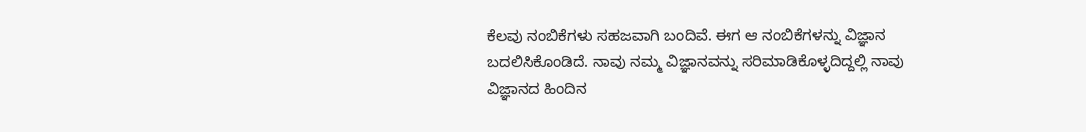ಕೆಲವು ನಂಬಿಕೆಗಳು ಸಹಜವಾಗಿ ಬಂದಿವೆ. ಈಗ ಆ ನಂಬಿಕೆಗಳನ್ನು ವಿಜ್ಞಾನ ಬದಲಿಸಿಕೊಂಡಿದೆ. ನಾವು ನಮ್ಮ ವಿಜ್ಞಾನವನ್ನು ಸರಿಮಾಡಿಕೊಳ್ಳದಿದ್ದಲ್ಲಿ ನಾವು ವಿಜ್ಞಾನದ ಹಿಂದಿನ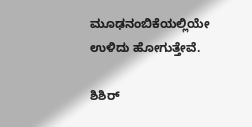ಮೂಢನಂಬಿಕೆಯಲ್ಲಿಯೇ ಉಳಿದು ಹೋಗುತ್ತೇವೆ.

ಶಿಶಿರ್‌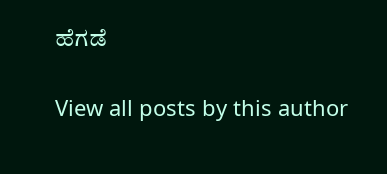ಹೆಗಡೆ

View all posts by this author